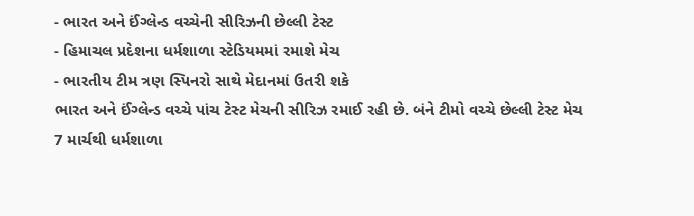- ભારત અને ઈંગ્લેન્ડ વચ્ચેની સીરિઝની છેલ્લી ટેસ્ટ
- હિમાચલ પ્રદેશના ધર્મશાળા સ્ટેડિયમમાં રમાશે મેચ
- ભારતીય ટીમ ત્રણ સ્પિનરો સાથે મેદાનમાં ઉતરી શકે
ભારત અને ઈંગ્લેન્ડ વચ્ચે પાંચ ટેસ્ટ મેચની સીરિઝ રમાઈ રહી છે. બંને ટીમો વચ્ચે છેલ્લી ટેસ્ટ મેચ 7 માર્ચથી ધર્મશાળા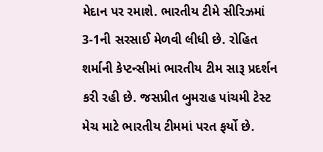મેદાન પર રમાશે. ભારતીય ટીમે સીરિઝમાં 3-1ની સરસાઈ મેળવી લીધી છે. રોહિત શર્માની કેપ્ટન્સીમાં ભારતીય ટીમ સારૂ પ્રદર્શન કરી રહી છે. જસપ્રીત બુમરાહ પાંચમી ટેસ્ટ મેચ માટે ભારતીય ટીમમાં પરત ફર્યો છે.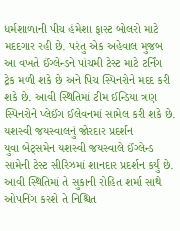ધર્મશાળાની પીચ હંમેશા ફાસ્ટ બોલરો માટે મદદગાર રહી છે. પરંતુ એક અહેવાલ મુજબ આ વખતે ઈંગ્લેન્ડને પાંચમી ટેસ્ટ માટે ટર્નિંગ ટ્રેક મળી શકે છે અને પિચ સ્પિનરોને મદદ કરી શકે છે. આવી સ્થિતિમાં ટીમ ઈન્ડિયા ત્રણ સ્પિનરોને પ્લેઈંગ ઈલેવનમાં સામેલ કરી શકે છે.
યશસ્વી જયસ્વાલનું જોરદાર પ્રદર્શન
યુવા બેટ્સમેન યશસ્વી જયસ્વાલે ઈંગ્લેન્ડ સામેની ટેસ્ટ સીરિઝમાં શાનદાર પ્રદર્શન કર્યું છે. આવી સ્થિતિમાં તે સુકાની રોહિત શર્મા સાથે ઓપનિંગ કરશે તે નિશ્ચિત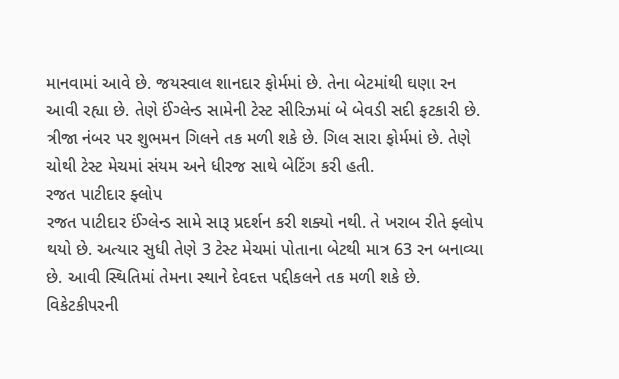માનવામાં આવે છે. જયસ્વાલ શાનદાર ફોર્મમાં છે. તેના બેટમાંથી ઘણા રન આવી રહ્યા છે. તેણે ઈંગ્લેન્ડ સામેની ટેસ્ટ સીરિઝમાં બે બેવડી સદી ફટકારી છે. ત્રીજા નંબર પર શુભમન ગિલને તક મળી શકે છે. ગિલ સારા ફોર્મમાં છે. તેણે ચોથી ટેસ્ટ મેચમાં સંયમ અને ધીરજ સાથે બેટિંગ કરી હતી.
રજત પાટીદાર ફ્લોપ
રજત પાટીદાર ઈંગ્લેન્ડ સામે સારૂ પ્રદર્શન કરી શક્યો નથી. તે ખરાબ રીતે ફ્લોપ થયો છે. અત્યાર સુધી તેણે 3 ટેસ્ટ મેચમાં પોતાના બેટથી માત્ર 63 રન બનાવ્યા છે. આવી સ્થિતિમાં તેમના સ્થાને દેવદત્ત પદ્દીકલને તક મળી શકે છે. વિકેટકીપરની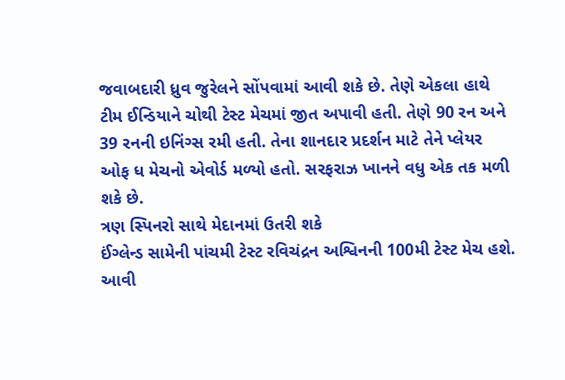જવાબદારી ધ્રુવ જુરેલને સોંપવામાં આવી શકે છે. તેણે એકલા હાથે ટીમ ઈન્ડિયાને ચોથી ટેસ્ટ મેચમાં જીત અપાવી હતી. તેણે 90 રન અને 39 રનની ઇનિંગ્સ રમી હતી. તેના શાનદાર પ્રદર્શન માટે તેને પ્લેયર ઓફ ધ મેચનો એવોર્ડ મળ્યો હતો. સરફરાઝ ખાનને વધુ એક તક મળી શકે છે.
ત્રણ સ્પિનરો સાથે મેદાનમાં ઉતરી શકે
ઈંગ્લેન્ડ સામેની પાંચમી ટેસ્ટ રવિચંદ્રન અશ્વિનની 100મી ટેસ્ટ મેચ હશે. આવી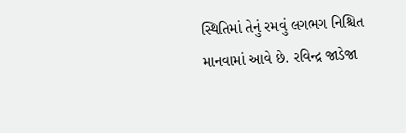સ્થિતિમાં તેનું રમવું લગભગ નિશ્ચિત માનવામાં આવે છે. રવિન્દ્ર જાડેજા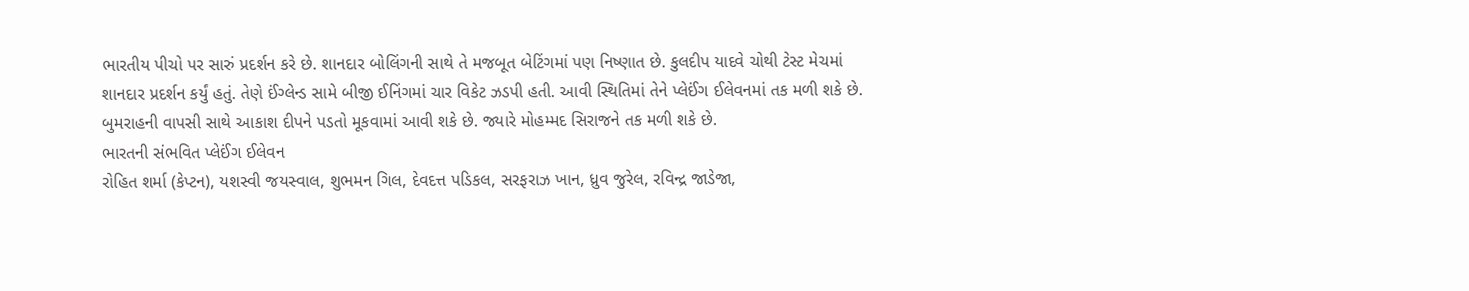ભારતીય પીચો પર સારું પ્રદર્શન કરે છે. શાનદાર બોલિંગની સાથે તે મજબૂત બેટિંગમાં પણ નિષ્ણાત છે. કુલદીપ યાદવે ચોથી ટેસ્ટ મેચમાં શાનદાર પ્રદર્શન કર્યું હતું. તેણે ઈંગ્લેન્ડ સામે બીજી ઈનિંગમાં ચાર વિકેટ ઝડપી હતી. આવી સ્થિતિમાં તેને પ્લેઈંગ ઈલેવનમાં તક મળી શકે છે. બુમરાહની વાપસી સાથે આકાશ દીપને પડતો મૂકવામાં આવી શકે છે. જ્યારે મોહમ્મદ સિરાજને તક મળી શકે છે.
ભારતની સંભવિત પ્લેઈંગ ઈલેવન
રોહિત શર્મા (કેપ્ટન), યશસ્વી જયસ્વાલ, શુભમન ગિલ, દેવદત્ત પડિકલ, સરફરાઝ ખાન, ધ્રુવ જુરેલ, રવિન્દ્ર જાડેજા,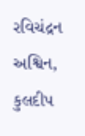રવિચંદ્રન અશ્વિન, કુલદીપ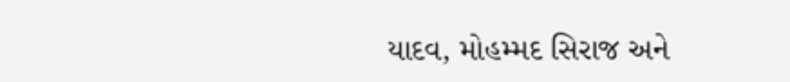યાદવ, મોહમ્મદ સિરાજ અને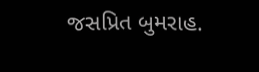જસપ્રિત બુમરાહ.